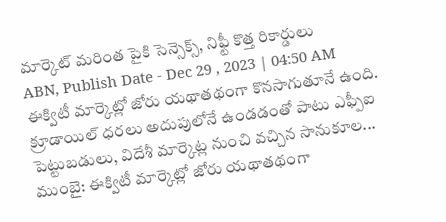మార్కెట్ మరింత పైకి సెన్సెక్స్, నిఫ్టీ కొత్త రికార్డులు
ABN, Publish Date - Dec 29 , 2023 | 04:50 AM
ఈక్విటీ మార్కెట్లో జోరు యథాతథంగా కొనసాగుతూనే ఉంది. క్రూడాయిల్ ధరలు అదుపులోనే ఉండడంతో పాటు ఎఫ్పీఐ పెట్టుబడులు, విదేశీ మార్కెట్ల నుంచి వచ్చిన సానుకూల...
ముంబై: ఈక్విటీ మార్కెట్లో జోరు యథాతథంగా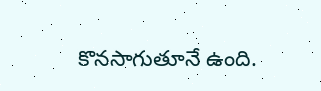కొనసాగుతూనే ఉంది.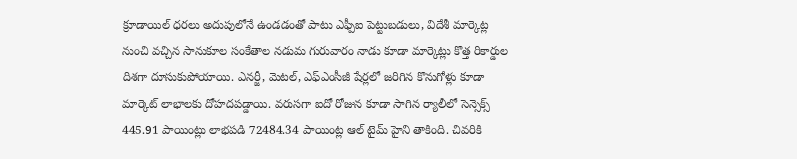క్రూడాయిల్ ధరలు అదుపులోనే ఉండడంతో పాటు ఎఫ్పీఐ పెట్టుబడులు, విదేశీ మార్కెట్ల నుంచి వచ్చిన సానుకూల సంకేతాల నడుమ గురువారం నాడు కూడా మార్కెట్లు కొత్త రికార్డుల దిశగా దూసుకుపోయాయి. ఎనర్జీ, మెటల్, ఎఫ్ఎంసీజీ షేర్లలో జరిగిన కొనుగోళ్లు కూడా మార్కెట్ లాభాలకు దోహదపడ్డాయి. వరుసగా ఐదో రోజున కూడా సాగిన ర్యాలీలో సెన్సెక్స్ 445.91 పాయింట్లు లాభపడి 72484.34 పాయింట్ల ఆల్ టైమ్ హైని తాకింది. చివరికి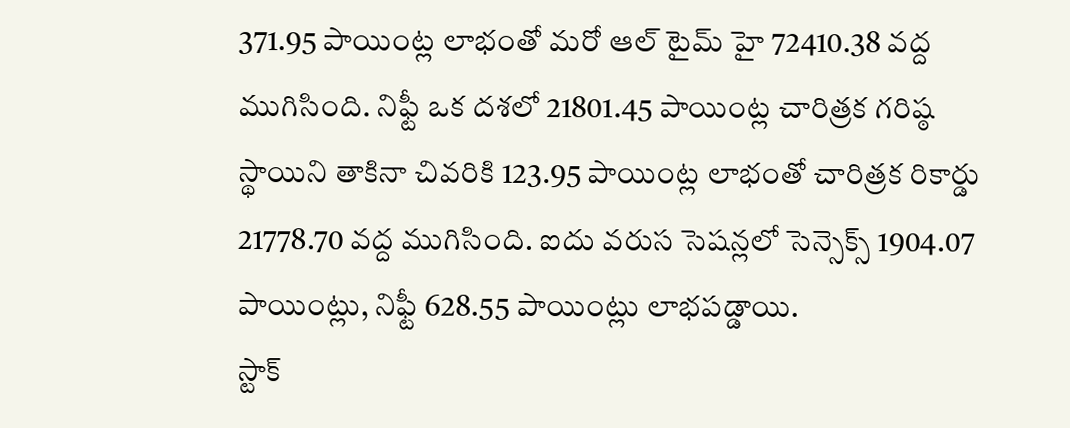371.95 పాయింట్ల లాభంతో మరో ఆల్ టైమ్ హై 72410.38 వద్ద ముగిసింది. నిఫ్టీ ఒక దశలో 21801.45 పాయింట్ల చారిత్రక గరిష్ఠ స్థాయిని తాకినా చివరికి 123.95 పాయింట్ల లాభంతో చారిత్రక రికార్డు 21778.70 వద్ద ముగిసింది. ఐదు వరుస సెషన్లలో సెన్సెక్స్ 1904.07 పాయింట్లు, నిఫ్టీ 628.55 పాయింట్లు లాభపడ్డాయి.
స్టాక్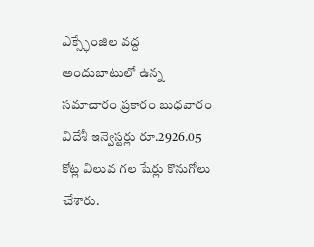ఎక్స్ఛేంజిల వద్ద అందుబాటులో ఉన్న సమాచారం ప్రకారం బుధవారం విదేశీ ఇన్వెస్టర్లు రూ.2926.05 కోట్ల విలువ గల షేర్లు కొనుగోలు చేశారు.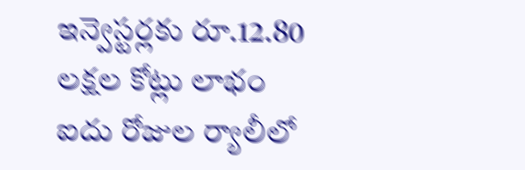ఇన్వెస్టర్లకు రూ.12.80 లక్షల కోట్లు లాభం
ఐదు రోజుల ర్యాలీలో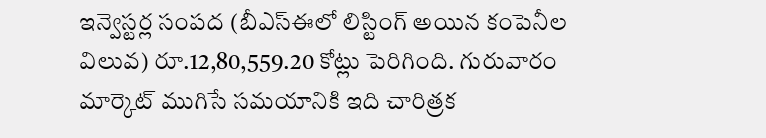ఇన్వెస్టర్ల సంపద (బీఎస్ఈలో లిస్టింగ్ అయిన కంపెనీల విలువ) రూ.12,80,559.20 కోట్లు పెరిగింది. గురువారం మార్కెట్ ముగిసే సమయానికి ఇది చారిత్రక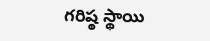గరిష్ఠ స్థాయి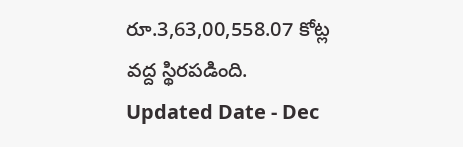రూ.3,63,00,558.07 కోట్ల వద్ద స్థిరపడింది.
Updated Date - Dec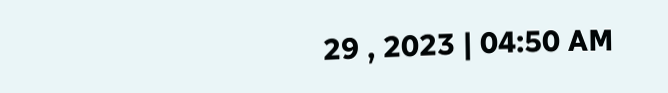29 , 2023 | 04:50 AM